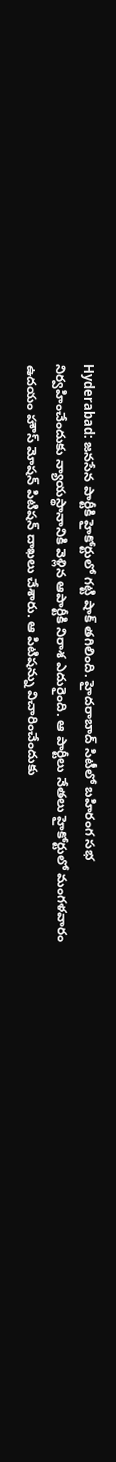Hyderabad: జనసేన పార్టీకి హైకోర్టులో గట్టి షాక్ తగిలింది. హైదరాబాద్ సిటీలో బహిరంగ సభ నిర్వహించేందుకు న్యాయస్థానానికి వెళ్లిన ఆపార్టీకి నిరాశ ఎదురైంది. ఆ పార్టీలు నేతలు హైకోర్టులో మంగళవారం ఉదయం హౌస్ మోషన్ పిటిషన్ దాఖలు చేశారు. ఆ పిటిషన్ను విచారించేందుకు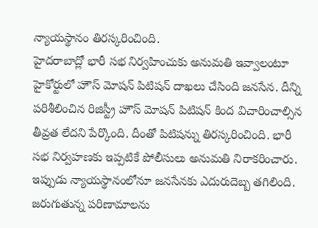న్యాయస్థానం తిరస్కరించింది.
హైదరాబాద్లో భారీ సభ నిర్వహించుకు అనుమతి ఇవ్వాలంటూ హైకోర్టులో హౌస్ మోషన్ పిటిషన్ దాఖలు చేసింది జనసేన. దీన్ని పరిశీలించిన రిజిస్ట్రీ హౌస్ మోషన్ పిటిషన్ కింద విచారించాల్సిన తీవ్రత లేదని పేర్కొంది. దీంతో పిటిషన్ను తిరస్కరించింది. భారీ సభ నిర్వహణకు ఇప్పటికే పోలీసులు అనుమతి నిరాకరించారు. ఇప్పుడు న్యాయస్థానంలోనూ జనసేనకు ఎదురుదెబ్బ తగిలింది.
జరుగుతున్న పరిణామాలను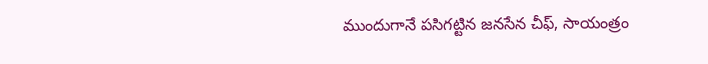ముందుగానే పసిగట్టిన జనసేన చీఫ్, సాయంత్రం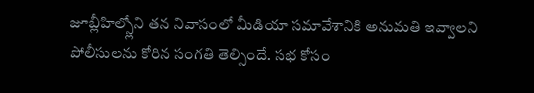జూబ్లీహిల్స్లోని తన నివాసంలో మీడియా సమావేశానికి అనుమతి ఇవ్వాలని పోలీసులను కోరిన సంగతి తెల్సిందే. సభ కోసం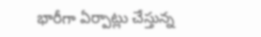భారీగా ఏర్పాట్లు చేస్తున్న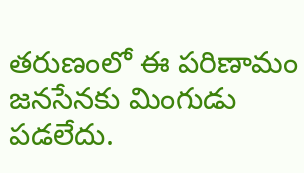తరుణంలో ఈ పరిణామం జనసేనకు మింగుడు పడలేదు.